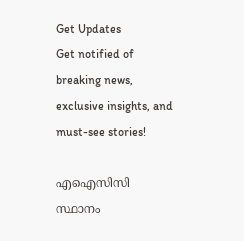Get Updates
Get notified of breaking news, exclusive insights, and must-see stories!

എഐസിസി സ്ഥാനം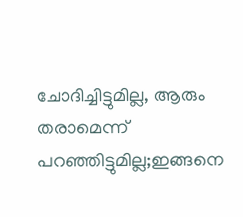ചോദിച്ചിട്ടുമില്ല, ആരും തരാമെന്ന് പറഞ്ഞിട്ടുമില്ല;ഇങ്ങനെ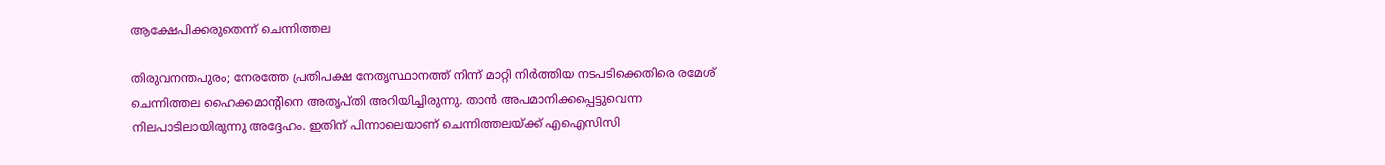ആക്ഷേപിക്കരുതെന്ന് ചെന്നിത്തല

തിരുവനന്തപുരം; നേരത്തേ പ്രതിപക്ഷ നേതൃസ്ഥാനത്ത് നിന്ന് മാറ്റി നിർത്തിയ നടപടിക്കെതിരെ രമേശ് ചെന്നിത്തല ഹൈക്കമാന്റിനെ അതൃപ്തി അറിയിച്ചിരുന്നു. താൻ അപമാനിക്കപ്പെട്ടുവെന്ന നിലപാടിലായിരുന്നു അദ്ദേഹം. ഇതിന് പിന്നാലെയാണ് ചെന്നിത്തലയ്ക്ക് എഐസിസി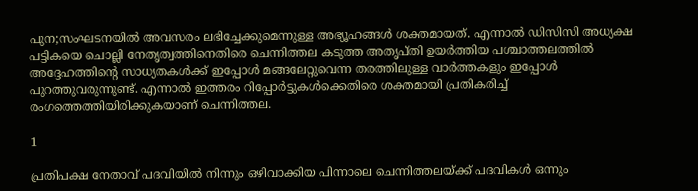പുന;സംഘടനയിൽ അവസരം ലഭിച്ചേക്കുമെന്നുള്ള അഭ്യൂഹങ്ങൾ ശക്തമായത്. എന്നാൽ ഡിസിസി അധ്യക്ഷ പട്ടികയെ ചൊല്ലി നേതൃത്വത്തിനെതിരെ ചെന്നിത്തല കടുത്ത അതൃപ്തി ഉയർത്തിയ പശ്ചാത്തലത്തിൽ അദ്ദേഹത്തിന്റെ സാധ്യതകൾക്ക് ഇപ്പോൾ മങ്ങലേറ്റുവെന്ന തരത്തിലുള്ള വാർത്തകളും ഇപ്പോൾ പുറത്തുവരുന്നുണ്ട്. എന്നാൽ ഇത്തരം റിപ്പോർട്ടുകൾക്കെതിരെ ശക്തമായി പ്രതികരിച്ച് രംഗത്തെത്തിയിരിക്കുകയാണ് ചെന്നിത്തല.

1

പ്രതിപക്ഷ നേതാവ് പദവിയിൽ നിന്നും ഒഴിവാക്കിയ പിന്നാലെ ചെന്നിത്തലയ്ക്ക് പദവികൾ ഒന്നും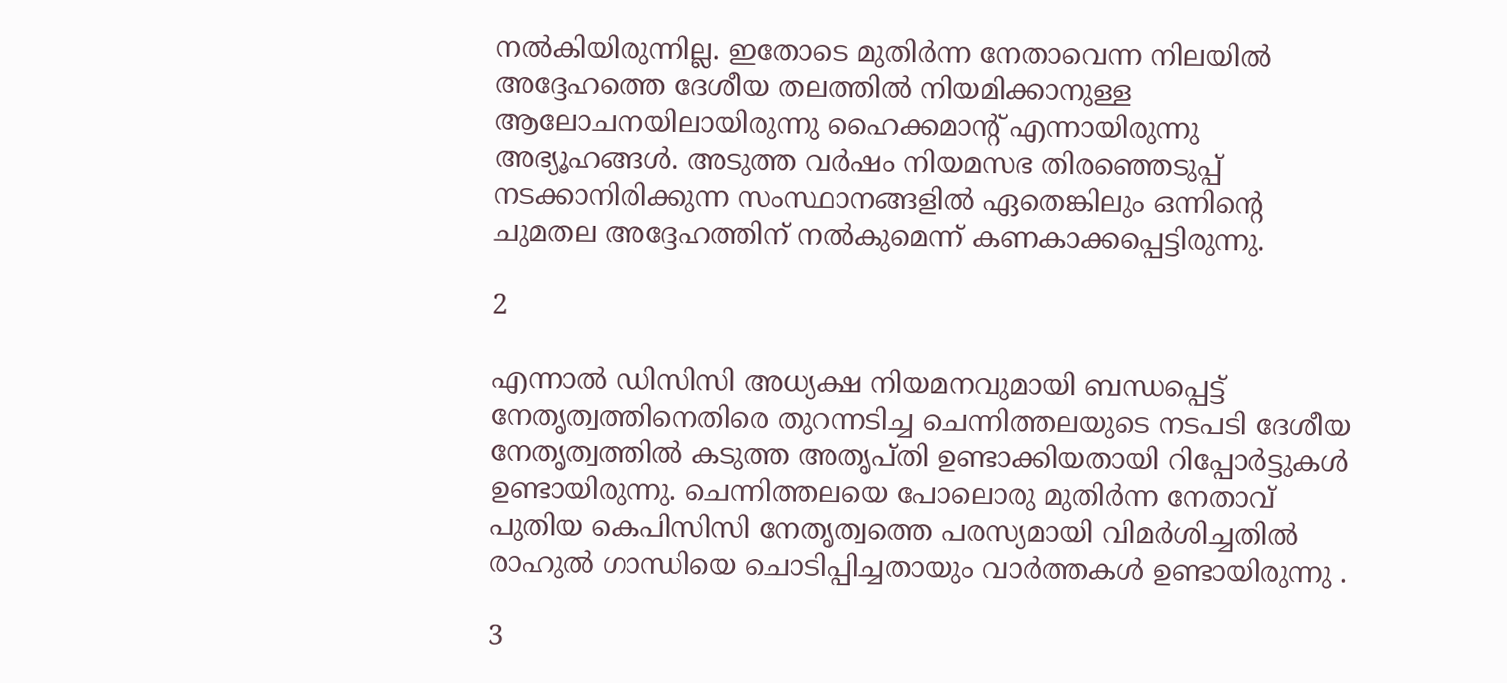നൽകിയിരുന്നില്ല. ഇതോടെ മുതിർന്ന നേതാവെന്ന നിലയിൽ അദ്ദേഹത്തെ ദേശീയ തലത്തിൽ നിയമിക്കാനുള്ള ആലോചനയിലായിരുന്നു ഹൈക്കമാന്റ് എന്നായിരുന്നു അഭ്യൂഹങ്ങൾ. അടുത്ത വർഷം നിയമസഭ തിരഞ്ഞെടുപ്പ് നടക്കാനിരിക്കുന്ന സംസ്ഥാനങ്ങളിൽ ഏതെങ്കിലും ഒന്നിന്റെ ചുമതല അദ്ദേഹത്തിന് നൽകുമെന്ന് കണകാക്കപ്പെട്ടിരുന്നു.

2

എന്നാൽ ഡിസിസി അധ്യക്ഷ നിയമനവുമായി ബന്ധപ്പെട്ട് നേതൃത്വത്തിനെതിരെ തുറന്നടിച്ച ചെന്നിത്തലയുടെ നടപടി ദേശീയ നേതൃത്വത്തിൽ കടുത്ത അതൃപ്തി ഉണ്ടാക്കിയതായി റിപ്പോർട്ടുകൾ ഉണ്ടായിരുന്നു. ചെന്നിത്തലയെ പോലൊരു മുതിർന്ന നേതാവ് പുതിയ കെപിസിസി നേതൃത്വത്തെ പരസ്യമായി വിമർശിച്ചതിൽ രാഹുൽ ഗാന്ധിയെ ചൊടിപ്പിച്ചതായും വാർത്തകൾ ഉണ്ടായിരുന്നു .

3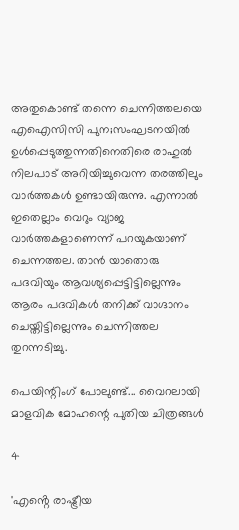അതുകൊണ്ട് തന്നെ ചെന്നിത്തലയെ എഐസിസി പുന;സംഘടനയിൽ ഉൾപ്പെടുത്തുന്നതിനെതിരെ രാഹുൽ നിലപാട് അറിയിച്ചുവെന്ന തരത്തിലും വാർത്തകൾ ഉണ്ടായിരുന്നു. എന്നാൽ ഇതെല്ലാം വെറും വ്യാജ വാർത്തകളാണെന്ന് പറയുകയാണ് ചെന്നത്തല. താൻ യാതൊരു പദവിയും ആവശ്യപ്പെട്ടിട്ടില്ലെന്നും ആരം പദവികൾ തനിക്ക് വാഗ്ദാനം ചെയ്തിട്ടില്ലെന്നും ചെന്നിത്തല തുറന്നടിച്ചു.

പെയിന്റിംഗ് പോലുണ്ട്... വൈറലായി മാളവിക മോഹന്റെ പുതിയ ചിത്രങ്ങൾ

4

'എൻ്റെ രാഷ്ട്രീയ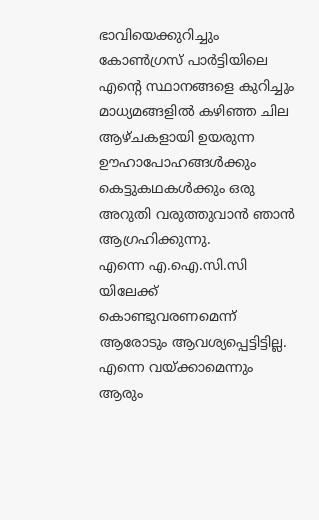ഭാവിയെക്കുറിച്ചും കോൺഗ്രസ് പാർട്ടിയിലെ എൻ്റെ സ്ഥാനങ്ങളെ കുറിച്ചും മാധ്യമങ്ങളിൽ കഴിഞ്ഞ ചില ആഴ്ചകളായി ഉയരുന്ന ഊഹാപോഹങ്ങൾക്കും കെട്ടുകഥകൾക്കും ഒരു അറുതി വരുത്തുവാൻ ഞാൻ ആഗ്രഹിക്കുന്നു.
എന്നെ എ.ഐ.സി.സി യിലേക്ക് കൊണ്ടുവരണമെന്ന് ആരോടും ആവശ്യപ്പെട്ടിട്ടില്ല. എന്നെ വയ്ക്കാമെന്നും ആരും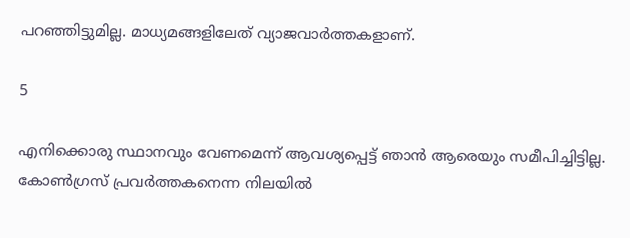പറഞ്ഞിട്ടുമില്ല. മാധ്യമങ്ങളിലേത് വ്യാജവാര്‍ത്തകളാണ്.

5

എനിക്കൊരു സ്ഥാനവും വേണമെന്ന് ആവശ്യപ്പെട്ട് ഞാന്‍ ആരെയും സമീപിച്ചിട്ടില്ല. കോണ്‍ഗ്രസ് പ്രവര്‍ത്തകനെന്ന നിലയില്‍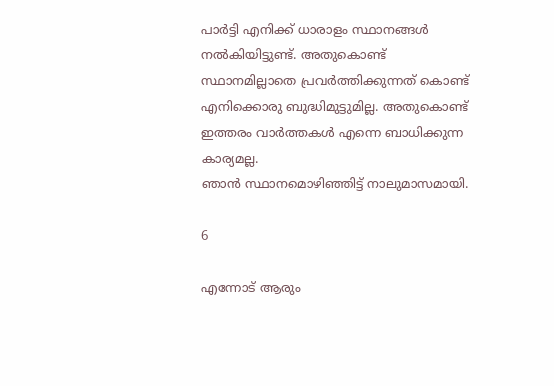പാര്‍ട്ടി എനിക്ക് ധാരാളം സ്ഥാനങ്ങള്‍ നല്‍കിയിട്ടുണ്ട്. അതുകൊണ്ട് സ്ഥാനമില്ലാതെ പ്രവര്‍ത്തിക്കുന്നത് കൊണ്ട് എനിക്കൊരു ബുദ്ധിമുട്ടുമില്ല. അതുകൊണ്ട് ഇത്തരം വാര്‍ത്തകള്‍ എന്നെ ബാധിക്കുന്ന കാര്യമല്ല.
ഞാന്‍ സ്ഥാനമൊഴിഞ്ഞിട്ട് നാലുമാസമായി.

6

എന്നോട് ആരും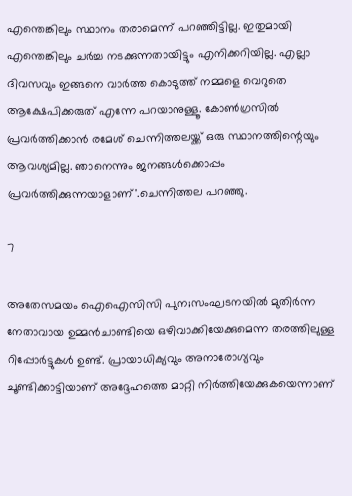എന്തെങ്കിലും സ്ഥാനം തരാമെന്ന് പറഞ്ഞിട്ടില്ല. ഇതുമായി എന്തെങ്കിലും ചര്‍ച്ച നടക്കുന്നതായിട്ടും എനിക്കറിയില്ല. എല്ലാ ദിവസവും ഇങ്ങനെ വാര്‍ത്ത കൊടുത്ത് നമ്മളെ വെറുതെ ആക്ഷേപിക്കരുത് എന്നേ പറയാനുള്ളൂ. കോണ്‍ഗ്രസില്‍ പ്രവര്‍ത്തിക്കാന്‍ രമേശ് ചെന്നിത്തലയ്ക്ക് ഒരു സ്ഥാനത്തിന്റെയും ആവശ്യമില്ല. ഞാനെന്നും ജനങ്ങള്‍ക്കൊപ്പം പ്രവര്‍ത്തിക്കുന്നയാളാണ്'.ചെന്നിത്തല പറഞ്ഞു.

7

അതേസമയം ഐഐസിസി പുന;സംഘടനയിൽ മുതിർന്ന നേതാവായ ഉമ്മൻചാണ്ടിയെ ഒഴിവാക്കിയേക്കുമെന്ന തരത്തിലുള്ള റിപ്പോർട്ടുകൾ ഉണ്ട്. പ്രായാധിക്യവും അനാരോഗ്യവും ചൂണ്ടിക്കാട്ടിയാണ് അദ്ദേഹത്തെ മാറ്റി നിർത്തിയേക്കുകയെന്നാണ്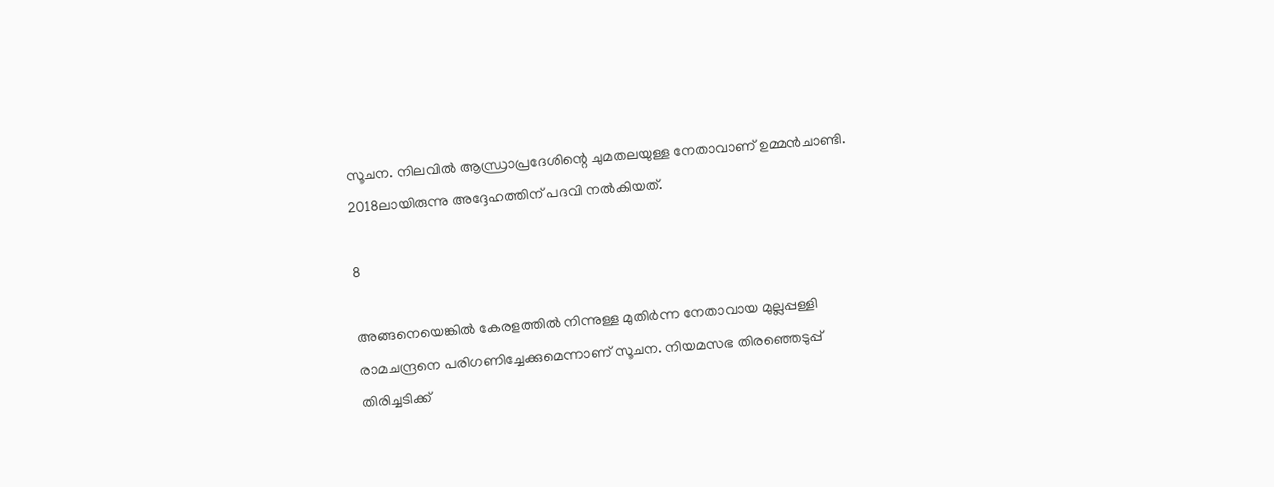സൂചന. നിലവിൽ ആന്ധ്രാപ്രദേശിന്റെ ചുമതലയുള്ള നേതാവാണ് ഉമ്മൻചാണ്ടി. 2018ലായിരുന്നു അദ്ദേഹത്തിന് പദവി നൽകിയത്.

8

അങ്ങനെയെങ്കിൽ കേരളത്തിൽ നിന്നുള്ള മുതിർന്ന നേതാവായ മുല്ലപ്പള്ളി രാമചന്ദ്രനെ പരിഗണിച്ചേക്കുമെന്നാണ് സൂചന. നിയമസഭ തിരഞ്ഞെടുപ്പ് തിരിച്ചടിക്ക്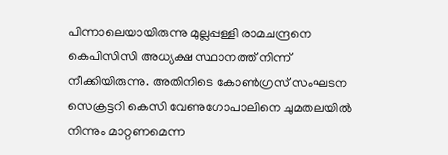പിന്നാലെയായിരുന്നു മുല്ലപ്പള്ളി രാമചന്ദ്രനെ കെപിസിസി അധ്യക്ഷ സ്ഥാനത്ത് നിന്ന് നീക്കിയിരുന്നു. അതിനിടെ കോൺഗ്രസ് സംഘടന സെക്രട്ടറി കെസി വേണുഗോപാലിനെ ചുമതലയിൽ നിന്നും മാറ്റണമെന്ന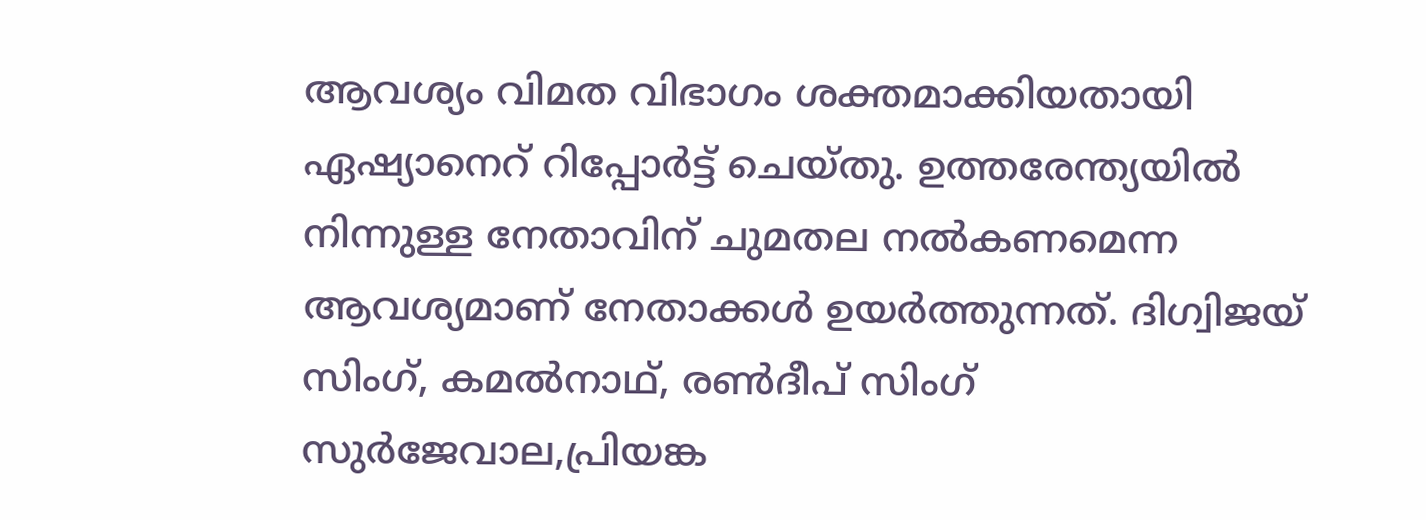ആവശ്യം വിമത വിഭാഗം ശക്തമാക്കിയതായി ഏഷ്യാനെറ് റിപ്പോർട്ട് ചെയ്തു. ഉത്തരേന്ത്യയിൽ നിന്നുള്ള നേതാവിന് ചുമതല നൽകണമെന്ന ആവശ്യമാണ് നേതാക്കൾ ഉയർത്തുന്നത്. ദിഗ്വിജയ് സിംഗ്, കമല്‍നാഥ്, രണ്‍ദീപ് സിംഗ് സുര്‍ജേവാല,പ്രിയങ്ക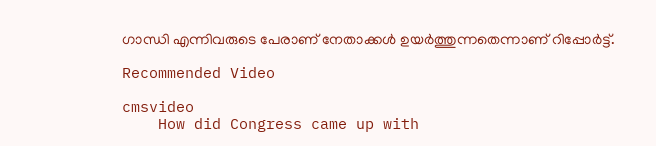ഗാന്ധി എന്നിവരുടെ പേരാണ് നേതാക്കൾ ഉയർത്തുന്നതെന്നാണ് റിപ്പോർട്ട്.

Recommended Video

cmsvideo
    How did Congress came up with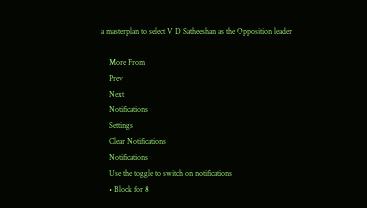a masterplan to select V D Satheeshan as the Opposition leader

    More From
    Prev
    Next
    Notifications
    Settings
    Clear Notifications
    Notifications
    Use the toggle to switch on notifications
    • Block for 8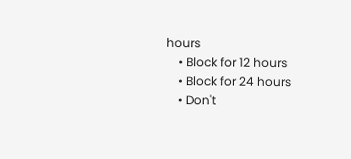hours
    • Block for 12 hours
    • Block for 24 hours
    • Don't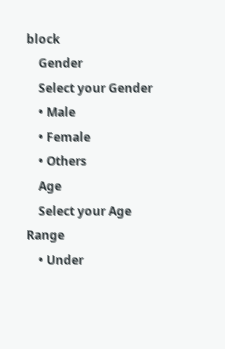block
    Gender
    Select your Gender
    • Male
    • Female
    • Others
    Age
    Select your Age Range
    • Under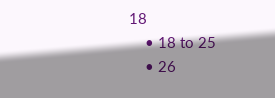18
    • 18 to 25
    • 26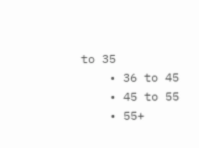to 35
    • 36 to 45
    • 45 to 55
    • 55+